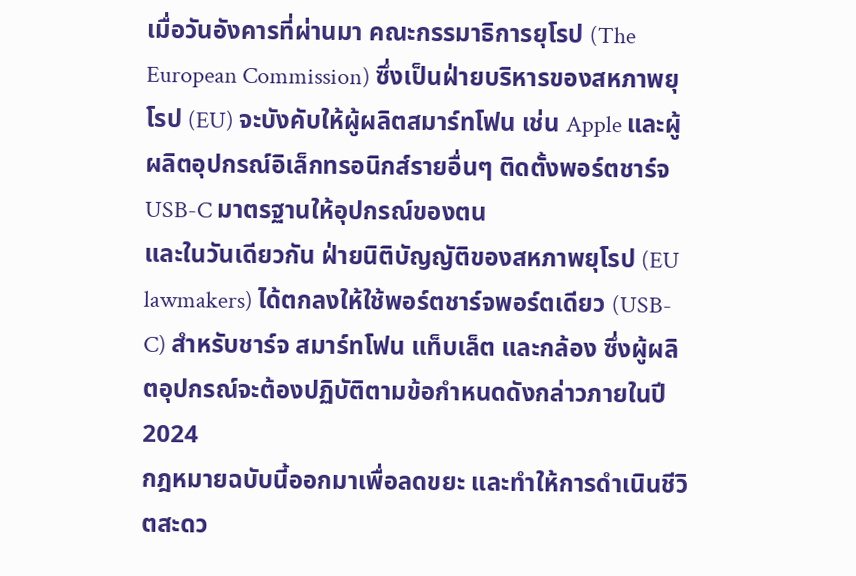เมื่อวันอังคารที่ผ่านมา คณะกรรมาธิการยุโรป (The European Commission) ซึ่งเป็นฝ่ายบริหารของสหภาพยุโรป (EU) จะบังคับให้ผู้ผลิตสมาร์ทโฟน เช่น Apple และผู้ผลิตอุปกรณ์อิเล็กทรอนิกส์รายอื่นๆ ติดตั้งพอร์ตชาร์จ USB-C มาตรฐานให้อุปกรณ์ของตน
และในวันเดียวกัน ฝ่ายนิติบัญญัติของสหภาพยุโรป (EU lawmakers) ได้ตกลงให้ใช้พอร์ตชาร์จพอร์ตเดียว (USB-C) สำหรับชาร์จ สมาร์ทโฟน แท็บเล็ต และกล้อง ซึ่งผู้ผลิตอุปกรณ์จะต้องปฏิบัติตามข้อกำหนดดังกล่าวภายในปี 2024
กฎหมายฉบับนี้ออกมาเพื่อลดขยะ และทำให้การดำเนินชีวิตสะดว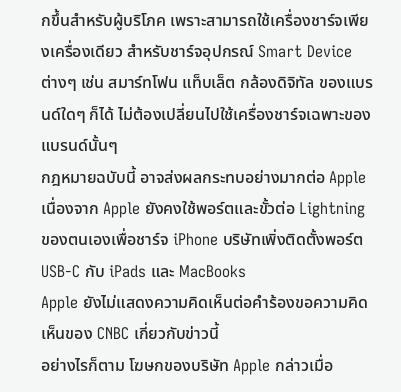กขึ้นสำหรับผู้บริโภค เพราะสามารถใช้เครื่องชาร์จเพียงเครื่องเดียว สำหรับชาร์จอุปกรณ์ Smart Device ต่างๆ เช่น สมาร์ทโฟน แท็บเล็ต กล้องดิจิทัล ของแบรนด์ใดๆ ก็ได้ ไม่ต้องเปลี่ยนไปใช้เครื่องชาร์จเฉพาะของแบรนด์นั้นๆ
กฎหมายฉบับนี้ อาจส่งผลกระทบอย่างมากต่อ Apple เนื่องจาก Apple ยังคงใช้พอร์ตและขั้วต่อ Lightning ของตนเองเพื่อชาร์จ iPhone บริษัทเพิ่งติดตั้งพอร์ต USB-C กับ iPads และ MacBooks
Apple ยังไม่แสดงความคิดเห็นต่อคำร้องขอความคิดเห็นของ CNBC เกี่ยวกับข่าวนี้
อย่างไรก็ตาม โฆษกของบริษัท Apple กล่าวเมื่อ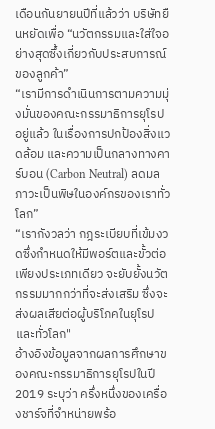เดือนกันยายนปีที่แล้วว่า บริษัทยืนหยัดเพื่อ “นวัตกรรมและใส่ใจอย่างสุดซึ้งเกี่ยวกับประสบการณ์ของลูกค้า”
“เรามีการดำเนินการตามความมุ่งมั่นของคณะกรรมาธิการยุโรปอยู่แล้ว ในเรื่องการปกป้องสิ่งแวดล้อม และความเป็นกลางทางคาร์บอน (Carbon Neutral) ลดมลภาวะเป็นพิษในองค์กรของเราทั่วโลก”
“เรากังวลว่า กฎระเบียบที่เข้มงวดซึ่งกำหนดให้มีพอร์ตและขั้วต่อเพียงประเภทเดียว จะยับยั้งนวัตกรรมมากกว่าที่จะส่งเสริม ซึ่งจะส่งผลเสียต่อผู้บริโภคในยุโรปและทั่วโลก"
อ้างอิงข้อมูลจากผลการศึกษาของคณะกรรมาธิการยุโรปในปี 2019 ระบุว่า ครึ่งหนึ่งของเครื่องชาร์จที่จำหน่ายพร้อ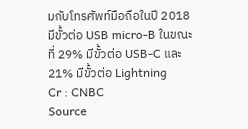มกับโทรศัพท์มือถือในปี 2018 มีขั้วต่อ USB micro-B ในขณะที่ 29% มีขั้วต่อ USB-C และ 21% มีขั้วต่อ Lightning
Cr : CNBC
Source